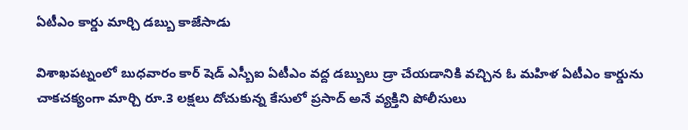ఏటీఎం కార్డు మార్చి డబ్బు కాజేసాడు

విశాఖపట్నంలో బుధవారం కార్ షెడ్ ఎస్బీఐ ఏటీఎం వద్ద డబ్బులు డ్రా చేయడానికి వచ్చిన ఓ మహిళ ఏటీఎం కార్డును చాకచక్యంగా మార్చి రూ.3 లక్షలు దోచుకున్న కేసులో ప్రసాద్ అనే వ్యక్తిని పోలీసులు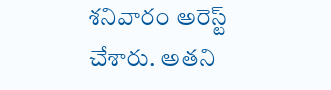శనివారం అరెస్ట్ చేశారు. అతని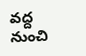వద్ద నుంచి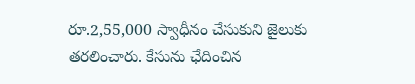రూ.2,55,000 స్వాధీనం చేసుకుని జైలుకు తరలించారు. కేసును ఛేదించిన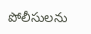పోలీసులను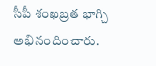సీపీ శంఖబ్రత భాగ్చి అభినందించారు.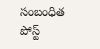సంబంధిత పోస్ట్